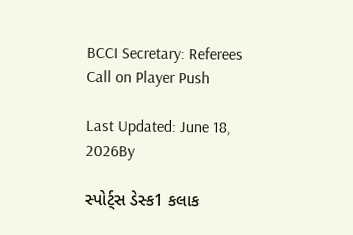BCCI Secretary: Referees Call on Player Push

Last Updated: June 18, 2026By

સ્પોર્ટ્સ ડેસ્ક1 કલાક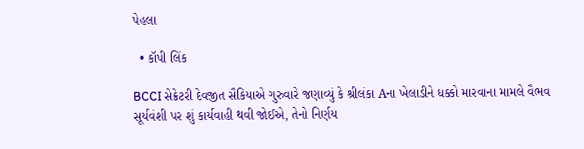પેહલા

  • કૉપી લિંક

BCCI સેક્રેટરી દેવજીત સૈકિયાએ ગુરુવારે જણાવ્યું કે શ્રીલંકા Aના ખેલાડીને ધક્કો મારવાના મામલે વૈભવ સૂર્યવંશી પર શું કાર્યવાહી થવી જોઈએ, તેનો નિર્ણય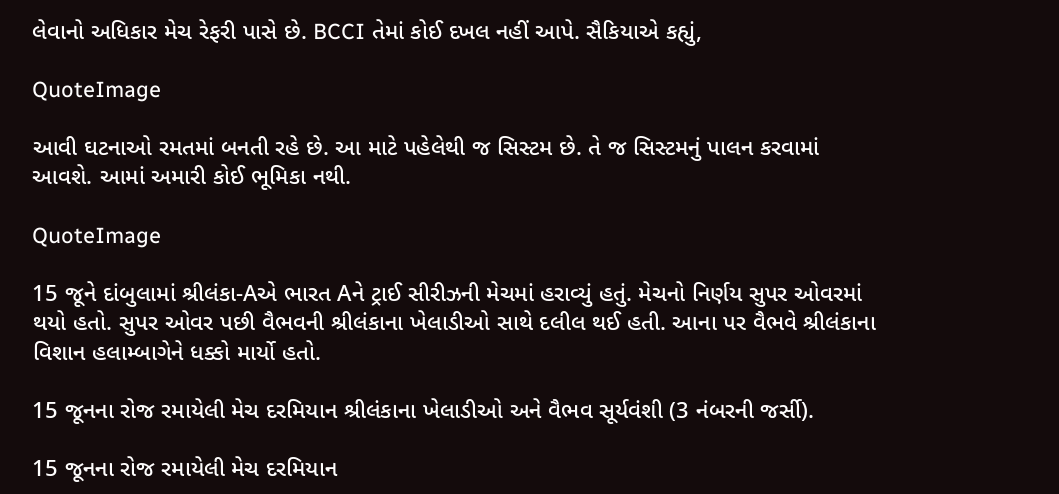લેવાનો અધિકાર મેચ રેફરી પાસે છે. BCCI તેમાં કોઈ દખલ નહીં આપે. સૈકિયાએ કહ્યું,

QuoteImage

આવી ઘટનાઓ રમતમાં બનતી રહે છે. આ માટે પહેલેથી જ સિસ્ટમ છે. તે જ સિસ્ટમનું પાલન કરવામાં આવશે. આમાં અમારી કોઈ ભૂમિકા નથી.

QuoteImage

15 જૂને દાંબુલામાં શ્રીલંકા-Aએ ભારત Aને ટ્રાઈ સીરીઝની મેચમાં હરાવ્યું હતું. મેચનો નિર્ણય સુપર ઓવરમાં થયો હતો. સુપર ઓવર પછી વૈભવની શ્રીલંકાના ખેલાડીઓ સાથે દલીલ થઈ હતી. આના પર વૈભવે શ્રીલંકાના વિશાન હલામ્બાગેને ધક્કો માર્યો હતો.

15 જૂનના રોજ રમાયેલી મેચ દરમિયાન શ્રીલંકાના ખેલાડીઓ અને વૈભવ સૂર્યવંશી (3 નંબરની જર્સી).

15 જૂનના રોજ રમાયેલી મેચ દરમિયાન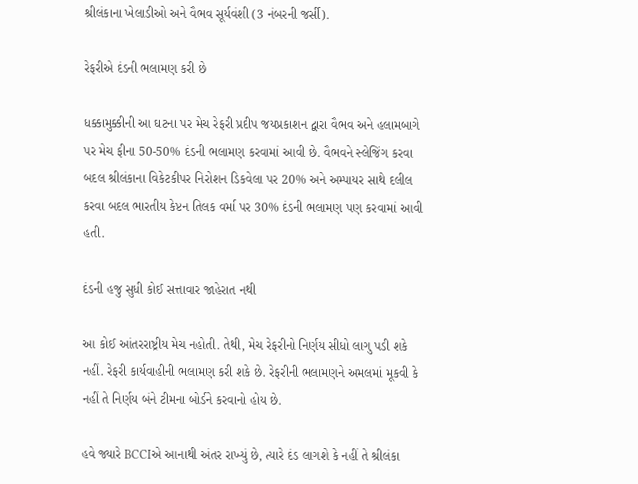શ્રીલંકાના ખેલાડીઓ અને વૈભવ સૂર્યવંશી (3 નંબરની જર્સી).

રેફરીએ દંડની ભલામણ કરી છે

ધક્કામુક્કીની આ ઘટના પર મેચ રેફરી પ્રદીપ જયપ્રકાશન દ્વારા વૈભવ અને હલામબાગે પર મેચ ફીના 50-50% દંડની ભલામણ કરવામાં આવી છે. વૈભવને સ્લેજિંગ કરવા બદલ શ્રીલંકાના વિકેટકીપર નિરોશન ડિકવેલા પર 20% અને અમ્પાયર સાથે દલીલ કરવા બદલ ભારતીય કેપ્ટન તિલક વર્મા પર 30% દંડની ભલામણ પણ કરવામાં આવી હતી.

દંડની હજુ સુધી કોઈ સત્તાવાર જાહેરાત નથી

આ કોઈ આંતરરાષ્ટ્રીય મેચ નહોતી. તેથી, મેચ રેફરીનો નિર્ણય સીધો લાગુ પડી શકે નહીં. રેફરી કાર્યવાહીની ભલામણ કરી શકે છે. રેફરીની ભલામણને અમલમાં મૂકવી કે નહીં તે નિર્ણય બંને ટીમના બોર્ડને કરવાનો હોય છે.

હવે જ્યારે BCCIએ આનાથી અંતર રાખ્યું છે, ત્યારે દંડ લાગશે કે નહીં તે શ્રીલંકા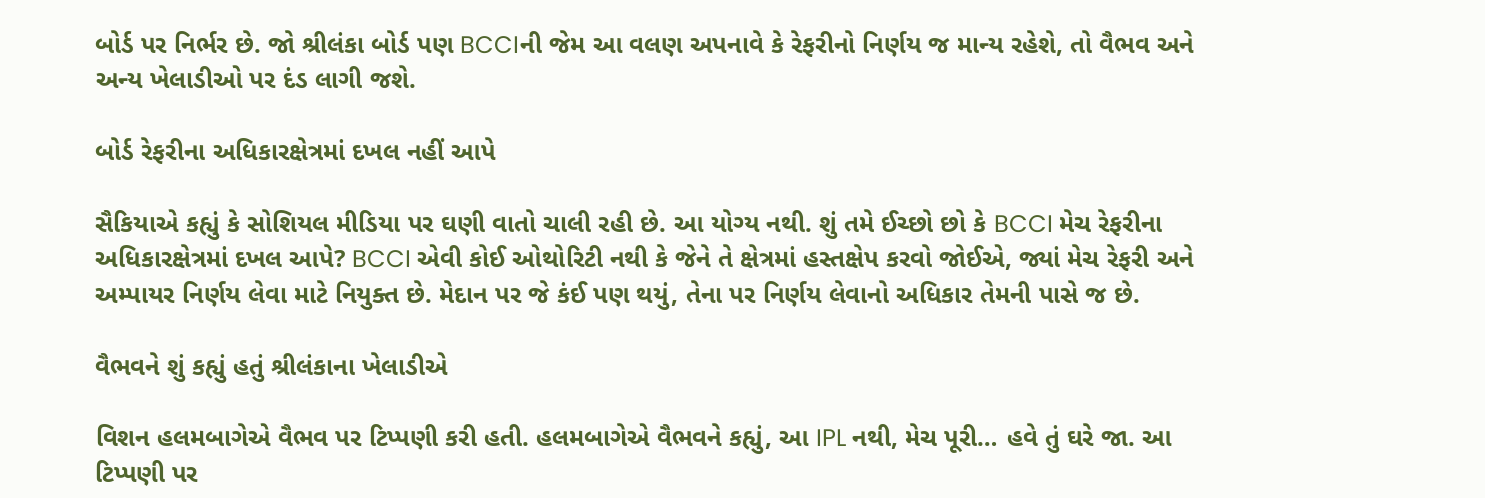બોર્ડ પર નિર્ભર છે. જો શ્રીલંકા બોર્ડ પણ BCCIની જેમ આ વલણ અપનાવે કે રેફરીનો નિર્ણય જ માન્ય રહેશે, તો વૈભવ અને અન્ય ખેલાડીઓ પર દંડ લાગી જશે.

બોર્ડ રેફરીના અધિકારક્ષેત્રમાં દખલ નહીં આપે

સૈકિયાએ કહ્યું કે સોશિયલ મીડિયા પર ઘણી વાતો ચાલી રહી છે. આ યોગ્ય નથી. શું તમે ઈચ્છો છો કે BCCI મેચ રેફરીના અધિકારક્ષેત્રમાં દખલ આપે? BCCI એવી કોઈ ઓથોરિટી નથી કે જેને તે ક્ષેત્રમાં હસ્તક્ષેપ કરવો જોઈએ, જ્યાં મેચ રેફરી અને અમ્પાયર નિર્ણય લેવા માટે નિયુક્ત છે. મેદાન પર જે કંઈ પણ થયું, તેના પર નિર્ણય લેવાનો અધિકાર તેમની પાસે જ છે.

વૈભવને શું કહ્યું હતું શ્રીલંકાના ખેલાડીએ

વિશન હલમબાગેએ વૈભવ પર ટિપ્પણી કરી હતી. હલમબાગેએ વૈભવને કહ્યું, આ IPL નથી, મેચ પૂરી… હવે તું ઘરે જા. આ ટિપ્પણી પર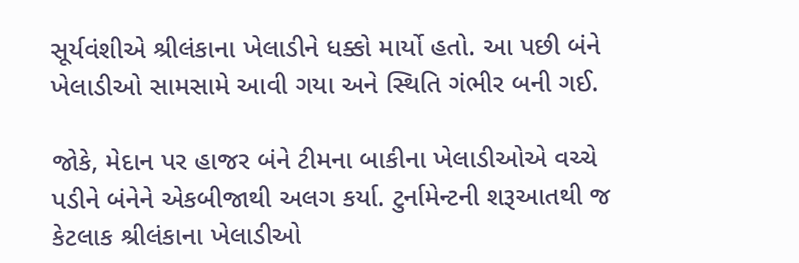સૂર્યવંશીએ શ્રીલંકાના ખેલાડીને ધક્કો માર્યો હતો. આ પછી બંને ખેલાડીઓ સામસામે આવી ગયા અને સ્થિતિ ગંભીર બની ગઈ.

જોકે, મેદાન પર હાજર બંને ટીમના બાકીના ખેલાડીઓએ વચ્ચે પડીને બંનેને એકબીજાથી અલગ કર્યા. ટુર્નામેન્ટની શરૂઆતથી જ કેટલાક શ્રીલંકાના ખેલાડીઓ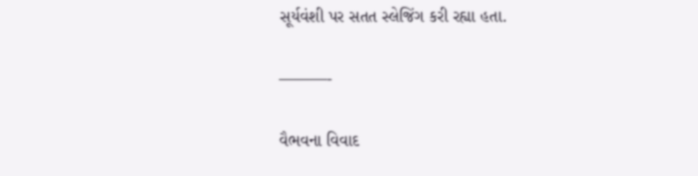સૂર્યવંશી પર સતત સ્લેજિંગ કરી રહ્યા હતા.

———-

વૈભવના વિવાદ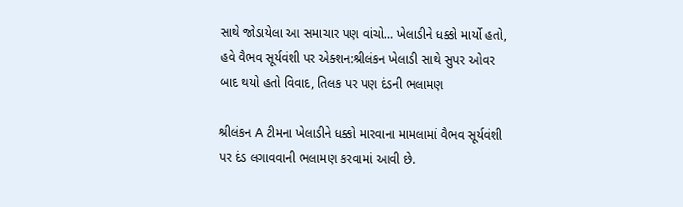સાથે જોડાયેલા આ સમાચાર પણ વાંચો… ખેલાડીને ધક્કો માર્યો હતો, હવે વૈભવ સૂર્યવંશી પર એક્શન:શ્રીલંકન ખેલાડી સાથે સુપર ઓવર બાદ થયો હતો વિવાદ, તિલક પર પણ દંડની ભલામણ

શ્રીલંકન A ટીમના ખેલાડીને ધક્કો મારવાના મામલામાં વૈભવ સૂર્યવંશી પર દંડ લગાવવાની ભલામણ કરવામાં આવી છે.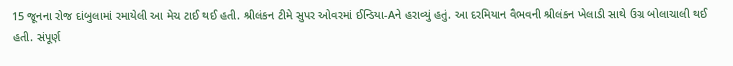15 જૂનના રોજ દાંબુલામાં રમાયેલી આ મેચ ટાઈ થઈ હતી. શ્રીલંકન ટીમે સુપર ઓવરમાં ઈન્ડિયા-Aને હરાવ્યું હતું. આ દરમિયાન વૈભવની શ્રીલંકન ખેલાડી સાથે ઉગ્ર બોલાચાલી થઈ હતી. સંપૂર્ણ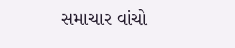સમાચાર વાંચો